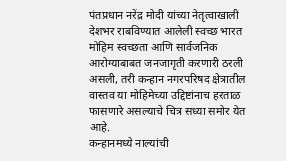पंतप्रधान नरेंद्र मोदी यांच्या नेतृत्वाखाली देशभर राबविण्यात आलेली स्वच्छ भारत मोहिम स्वच्छता आणि सार्वजनिक आरोग्याबाबत जनजागृती करणारी ठरली असली, तरी कन्हान नगरपरिषद क्षेत्रातील वास्तव या मोहिमेच्या उद्दिष्टांनाच हरताळ फासणारे असल्याचे चित्र सध्या समोर येत आहे.
कन्हानमध्ये नाल्यांची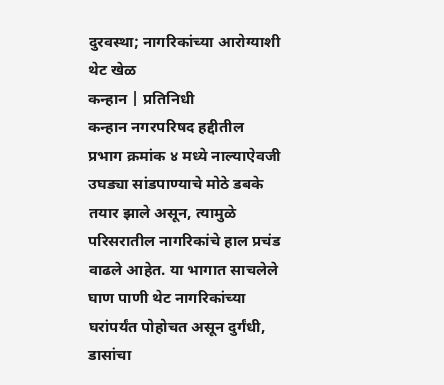दुरवस्था; नागरिकांच्या आरोग्याशी थेट खेळ
कन्हान | प्रतिनिधी
कन्हान नगरपरिषद हद्दीतील प्रभाग क्रमांक ४ मध्ये नाल्याऐवजी उघड्या सांडपाण्याचे मोठे डबके तयार झाले असून, त्यामुळे परिसरातील नागरिकांचे हाल प्रचंड वाढले आहेत. या भागात साचलेले घाण पाणी थेट नागरिकांच्या घरांपर्यंत पोहोचत असून दुर्गंधी, डासांचा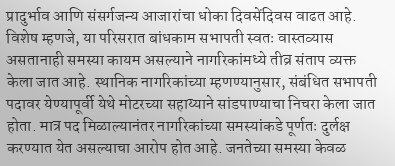प्रादुर्भाव आणि संसर्गजन्य आजारांचा धोका दिवसेंदिवस वाढत आहे.
विशेष म्हणजे, या परिसरात बांधकाम सभापती स्वतः वास्तव्यास असतानाही समस्या कायम असल्याने नागरिकांमध्ये तीव्र संताप व्यक्त केला जात आहे. स्थानिक नागरिकांच्या म्हणण्यानुसार, संबंधित सभापती पदावर येण्यापूर्वी येथे मोटरच्या सहाय्याने सांडपाण्याचा निचरा केला जात होता. मात्र पद मिळाल्यानंतर नागरिकांच्या समस्यांकडे पूर्णतः दुर्लक्ष करण्यात येत असल्याचा आरोप होत आहे. जनतेच्या समस्या केवळ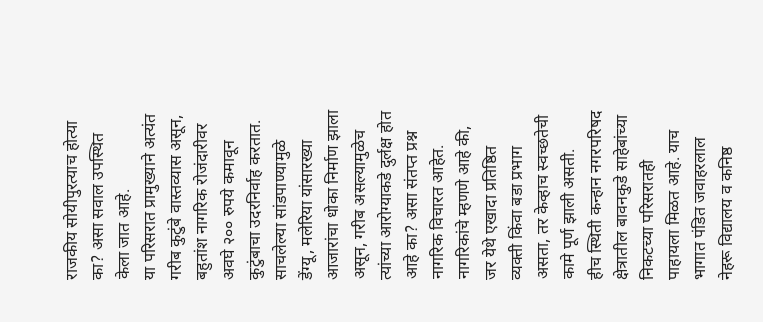राजकीय सोयीपुरत्याच होत्या का? असा सवाल उपस्थित केला जात आहे.
या परिसरात प्रामुख्याने अत्यंत गरीब कुटुंबे वास्तव्यास असून, बहुतांश नागरिक रोजंदारीवर अवघे २०० रुपये कमावून कुटुंबाचा उदरनिर्वाह करतात. साचलेल्या सांडपाण्यामुळे डेंग्यू, मलेरिया यांसारख्या आजारांचा धोका निर्माण झाला असून, गरीब असल्यामुळेच त्यांच्या आरोग्याकडे दुर्लक्ष होत आहे का? असा संतप्त प्रश्न नागरिक विचारत आहेत. नागरिकांचे म्हणणे आहे की, जर येथे एखादा प्रतिष्ठित व्यक्ती किंवा बडा प्रभाग असता, तर केव्हाच स्वच्छतेची कामे पूर्ण झाली असती.
हीच स्थिती कन्हान नगरपरिषद क्षेत्रातील बावनकुडे साहेबांच्या निकटच्या परिसरातही पाहायला मिळत आहे. याच भागात पंडित जवाहरलाल नेहरू विद्यालय व कनिष्ठ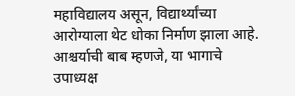महाविद्यालय असून, विद्यार्थ्यांच्या आरोग्याला थेट धोका निर्माण झाला आहे. आश्चर्याची बाब म्हणजे, या भागाचे उपाध्यक्ष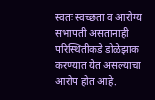स्वतः स्वच्छता व आरोग्य सभापती असतानाही परिस्थितीकडे डोळेझाक करण्यात येत असल्याचा आरोप होत आहे.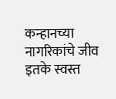कन्हानच्या नागरिकांचे जीव इतके स्वस्त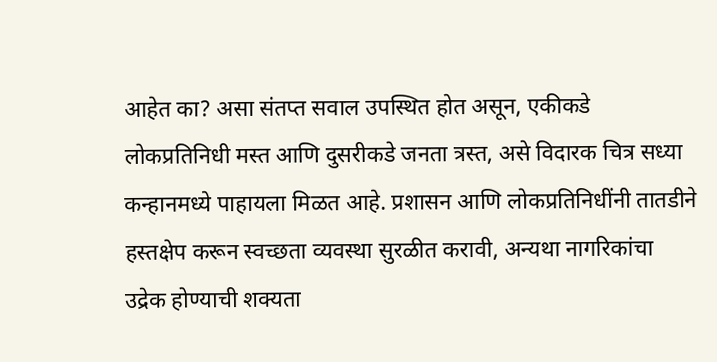आहेत का? असा संतप्त सवाल उपस्थित होत असून, एकीकडे लोकप्रतिनिधी मस्त आणि दुसरीकडे जनता त्रस्त, असे विदारक चित्र सध्या कन्हानमध्ये पाहायला मिळत आहे. प्रशासन आणि लोकप्रतिनिधींनी तातडीने हस्तक्षेप करून स्वच्छता व्यवस्था सुरळीत करावी, अन्यथा नागरिकांचा उद्रेक होण्याची शक्यता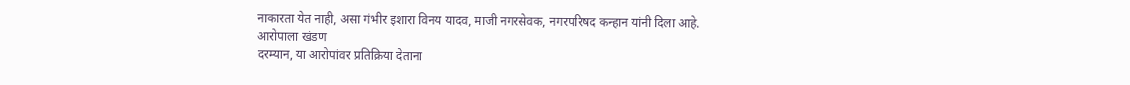नाकारता येत नाही, असा गंभीर इशारा विनय यादव, माजी नगरसेवक, नगरपरिषद कन्हान यांनी दिला आहे.
आरोपाला खंडण
दरम्यान, या आरोपांवर प्रतिक्रिया देताना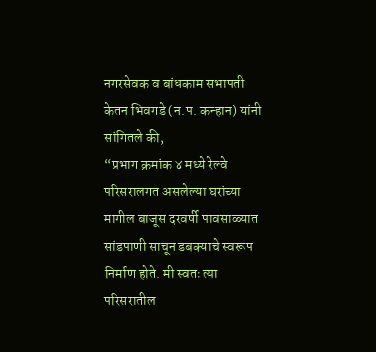नगरसेवक व बांधकाम सभापती केतन भिवगडे (न.प. कन्हान) यांनी सांगितले की,
“प्रभाग क्रमांक ४ मध्ये रेल्वे परिसरालगत असलेल्या घरांच्या मागील बाजूस दरवर्षी पावसाळ्यात सांडपाणी साचून डबक्याचे स्वरूप निर्माण होते. मी स्वतः त्या परिसरातील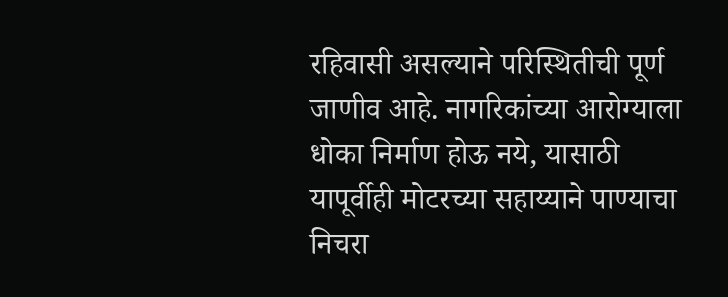रहिवासी असल्याने परिस्थितीची पूर्ण जाणीव आहे. नागरिकांच्या आरोग्याला धोका निर्माण होऊ नये, यासाठी यापूर्वीही मोटरच्या सहाय्याने पाण्याचा निचरा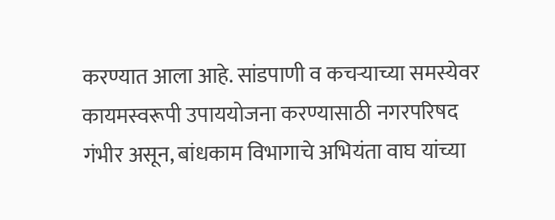करण्यात आला आहे. सांडपाणी व कचऱ्याच्या समस्येवर कायमस्वरूपी उपाययोजना करण्यासाठी नगरपरिषद गंभीर असून, बांधकाम विभागाचे अभियंता वाघ यांच्या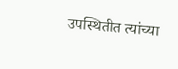उपस्थितीत त्यांच्या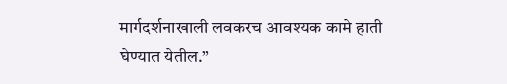मार्गदर्शनाखाली लवकरच आवश्यक कामे हाती घेण्यात येतील.”